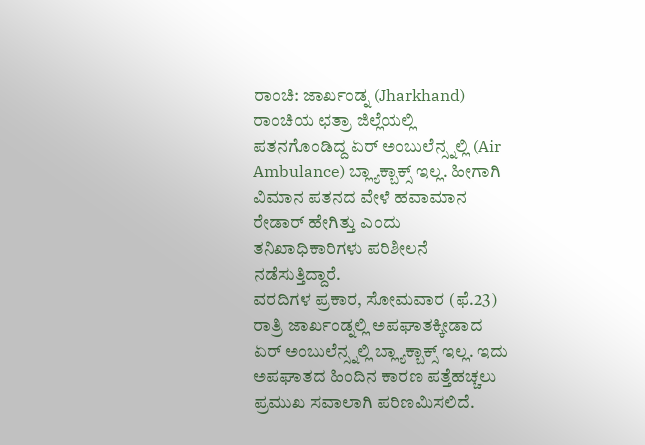ರಾಂಚಿ: ಜಾರ್ಖಂಡ್ನ (Jharkhand) ರಾಂಚಿಯ ಛತ್ರಾ ಜಿಲ್ಲೆಯಲ್ಲಿ ಪತನಗೊಂಡಿದ್ದ ಏರ್ ಅಂಬುಲೆನ್ಸ್ನಲ್ಲಿ (Air Ambulance) ಬ್ಲ್ಯಾಕ್ಬಾಕ್ಸ್ ಇಲ್ಲ. ಹೀಗಾಗಿ ವಿಮಾನ ಪತನದ ವೇಳೆ ಹವಾಮಾನ ರೇಡಾರ್ ಹೇಗಿತ್ತು ಎಂದು ತನಿಖಾಧಿಕಾರಿಗಳು ಪರಿಶೀಲನೆ ನಡೆಸುತ್ತಿದ್ದಾರೆ.
ವರದಿಗಳ ಪ್ರಕಾರ, ಸೋಮವಾರ (ಫೆ.23) ರಾತ್ರಿ ಜಾರ್ಖಂಡ್ನಲ್ಲಿ ಅಪಘಾತಕ್ಕೀಡಾದ ಏರ್ ಅಂಬುಲೆನ್ಸ್ನಲ್ಲಿ ಬ್ಲ್ಯಾಕ್ಬಾಕ್ಸ್ ಇಲ್ಲ. ಇದು ಅಪಘಾತದ ಹಿಂದಿನ ಕಾರಣ ಪತ್ತೆಹಚ್ಚಲು ಪ್ರಮುಖ ಸವಾಲಾಗಿ ಪರಿಣಮಿಸಲಿದೆ.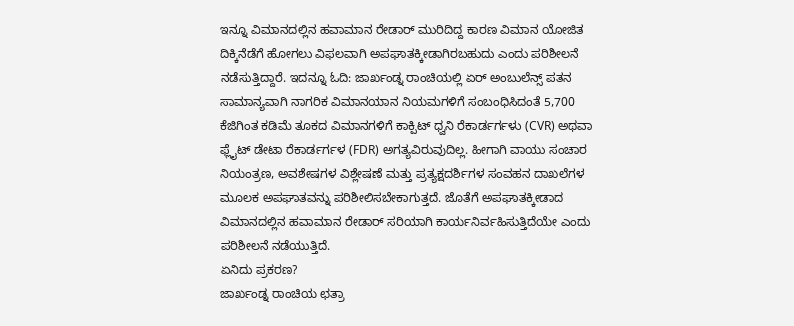ಇನ್ನೂ ವಿಮಾನದಲ್ಲಿನ ಹವಾಮಾನ ರೇಡಾರ್ ಮುರಿದಿದ್ದ ಕಾರಣ ವಿಮಾನ ಯೋಜಿತ ದಿಕ್ಕಿನೆಡೆಗೆ ಹೋಗಲು ವಿಫಲವಾಗಿ ಅಪಘಾತಕ್ಕೀಡಾಗಿರಬಹುದು ಎಂದು ಪರಿಶೀಲನೆ ನಡೆಸುತ್ತಿದ್ದಾರೆ. ಇದನ್ನೂ ಓದಿ: ಜಾರ್ಖಂಡ್ನ ರಾಂಚಿಯಲ್ಲಿ ಏರ್ ಅಂಬುಲೆನ್ಸ್ ಪತನ
ಸಾಮಾನ್ಯವಾಗಿ ನಾಗರಿಕ ವಿಮಾನಯಾನ ನಿಯಮಗಳಿಗೆ ಸಂಬಂಧಿಸಿದಂತೆ 5,700 ಕೆಜಿಗಿಂತ ಕಡಿಮೆ ತೂಕದ ವಿಮಾನಗಳಿಗೆ ಕಾಕ್ಪಿಟ್ ಧ್ವನಿ ರೆಕಾರ್ಡರ್ಗಳು (CVR) ಅಥವಾ ಫ್ಲೈಟ್ ಡೇಟಾ ರೆಕಾರ್ಡರ್ಗಳ (FDR) ಅಗತ್ಯವಿರುವುದಿಲ್ಲ. ಹೀಗಾಗಿ ವಾಯು ಸಂಚಾರ ನಿಯಂತ್ರಣ, ಅವಶೇಷಗಳ ವಿಶ್ಲೇಷಣೆ ಮತ್ತು ಪ್ರತ್ಯಕ್ಷದರ್ಶಿಗಳ ಸಂವಹನ ದಾಖಲೆಗಳ ಮೂಲಕ ಅಪಘಾತವನ್ನು ಪರಿಶೀಲಿಸಬೇಕಾಗುತ್ತದೆ. ಜೊತೆಗೆ ಅಪಘಾತಕ್ಕೀಡಾದ ವಿಮಾನದಲ್ಲಿನ ಹವಾಮಾನ ರೇಡಾರ್ ಸರಿಯಾಗಿ ಕಾರ್ಯನಿರ್ವಹಿಸುತ್ತಿದೆಯೇ ಎಂದು ಪರಿಶೀಲನೆ ನಡೆಯುತ್ತಿದೆ.
ಏನಿದು ಪ್ರಕರಣ?
ಜಾರ್ಖಂಡ್ನ ರಾಂಚಿಯ ಛತ್ರಾ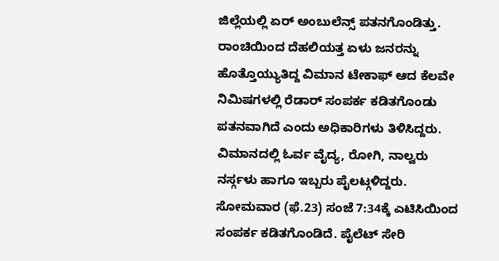ಜಿಲ್ಲೆಯಲ್ಲಿ ಏರ್ ಅಂಬುಲೆನ್ಸ್ ಪತನಗೊಂಡಿತ್ತು. ರಾಂಚಿಯಿಂದ ದೆಹಲಿಯತ್ತ ಏಳು ಜನರನ್ನು ಹೊತ್ತೊಯ್ಯುತಿದ್ದ ವಿಮಾನ ಟೇಕಾಫ್ ಆದ ಕೆಲವೇ ನಿಮಿಷಗಳಲ್ಲಿ ರೆಡಾರ್ ಸಂಪರ್ಕ ಕಡಿತಗೊಂಡು ಪತನವಾಗಿದೆ ಎಂದು ಅಧಿಕಾರಿಗಳು ತಿಳಿಸಿದ್ದರು. ವಿಮಾನದಲ್ಲಿ ಓರ್ವ ವೈದ್ಯ, ರೋಗಿ, ನಾಲ್ವರು ನರ್ಸ್ಗಳು ಹಾಗೂ ಇಬ್ಬರು ಪೈಲಟ್ಗಳಿದ್ದರು. ಸೋಮವಾರ (ಫೆ.23) ಸಂಜೆ 7:34ಕ್ಕೆ ಎಟಿಸಿಯಿಂದ ಸಂಪರ್ಕ ಕಡಿತಗೊಂಡಿದೆ. ಪೈಲೆಟ್ ಸೇರಿ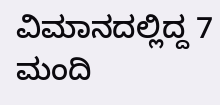ವಿಮಾನದಲ್ಲಿದ್ದ 7 ಮಂದಿ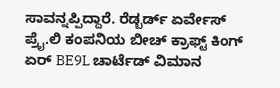ಸಾವನ್ನಪ್ಪಿದ್ದಾರೆ. ರೆಡ್ಬರ್ಡ್ ಏರ್ವೇಸ್ ಪ್ರೈ.ಲಿ ಕಂಪನಿಯ ಬೀಚ್ ಕ್ರಾಫ್ಟ್ ಕಿಂಗ್ ಏರ್ BE9L ಚಾರ್ಟೆಡ್ ವಿಮಾನ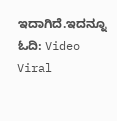ಇದಾಗಿದೆ.ಇದನ್ನೂ ಓದಿ: Video Viral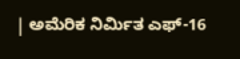| ಅಮೆರಿಕ ನಿರ್ಮಿತ ಎಫ್-16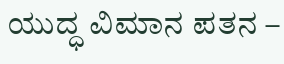ಯುದ್ಧ ವಿಮಾನ ಪತನ –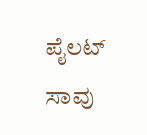ಪೈಲಟ್ ಸಾವು